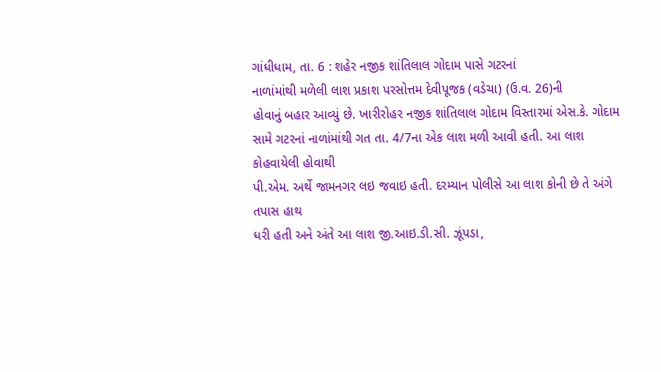ગાંધીધામ, તા. 6 : શહેર નજીક શાંતિલાલ ગોદામ પાસે ગટરનાં
નાળાંમાંથી મળેલી લાશ પ્રકાશ પરસોત્તમ દેવીપૂજક (વડેચા) (ઉ.વ. 26)ની
હોવાનું બહાર આવ્યું છે. ખારીરોહર નજીક શાંતિલાલ ગોદામ વિસ્તારમાં એસ.કે. ગોદામ
સામે ગટરનાં નાળાંમાંથી ગત તા. 4/7ના એક લાશ મળી આવી હતી. આ લાશ કોહવાયેલી હોવાથી
પી.એમ. અર્થે જામનગર લઇ જવાઇ હતી. દરમ્યાન પોલીસે આ લાશ કોની છે તે અંગે તપાસ હાથ
ધરી હતી અને અંતે આ લાશ જી.આઇ.ડી.સી. ઝૂંપડા,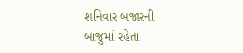શનિવાર બજારની
બાજુમાં રહેતા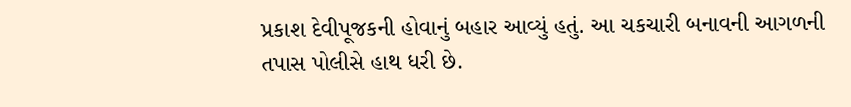પ્રકાશ દેવીપૂજકની હોવાનું બહાર આવ્યું હતું. આ ચકચારી બનાવની આગળની
તપાસ પોલીસે હાથ ધરી છે.